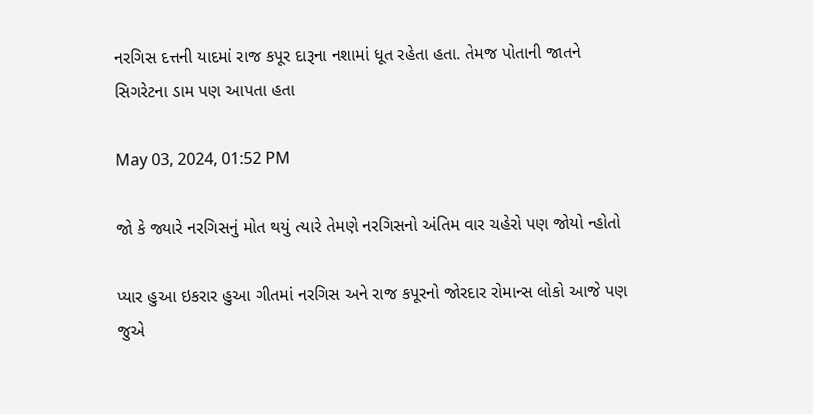નરગિસ દત્તની યાદમાં રાજ કપૂર દારૂના નશામાં ધૂત રહેતા હતા. તેમજ પોતાની જાતને સિગરેટના ડામ પણ આપતા હતા

May 03, 2024, 01:52 PM

જો કે જ્યારે નરગિસનું મોત થયું ત્યારે તેમણે નરગિસનો અંતિમ વાર ચહેરો પણ જોયો ન્હોતો

પ્યાર હુઆ ઇકરાર હુઆ ગીતમાં નરગિસ અને રાજ કપૂરનો જોરદાર રોમાન્સ લોકો આજે પણ જુએ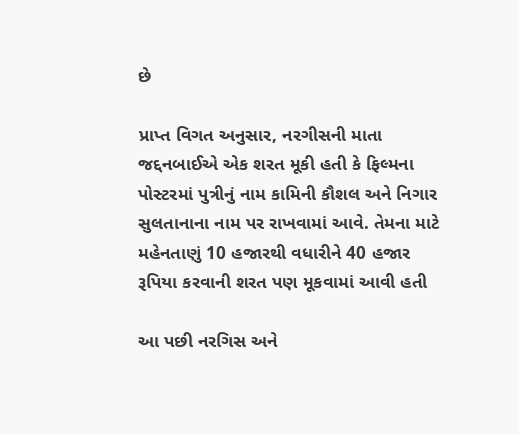છે

પ્રાપ્ત વિગત અનુસાર, નરગીસની માતા જદ્દનબાઈએ એક શરત મૂકી હતી કે ફિલ્મના પોસ્ટરમાં પુત્રીનું નામ કામિની કૌશલ અને નિગાર સુલતાનાના નામ પર રાખવામાં આવે. તેમના માટે મહેનતાણું 10 હજારથી વધારીને 40 હજાર રૂપિયા કરવાની શરત પણ મૂકવામાં આવી હતી

આ પછી નરગિસ અને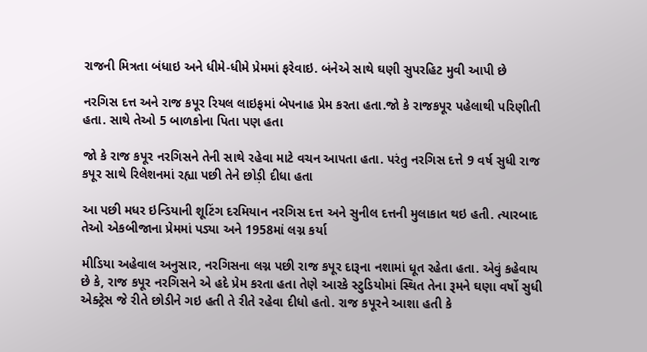રાજની મિત્રતા બંધાઇ અને ધીમે-ધીમે પ્રેમમાં ફરેવાઇ. બંનેએ સાથે ઘણી સુપરહિટ મુવી આપી છે

નરગિસ દત્ત અને રાજ કપૂર રિયલ લાઇફમાં બેપનાહ પ્રેમ કરતા હતા.જો કે રાજકપૂર પહેલાથી પરિણીતી હતા. સાથે તેઓ 5 બાળકોના પિતા પણ હતા

જો કે રાજ કપૂર નરગિસને તેની સાથે રહેવા માટે વચન આપતા હતા. પરંતુ નરગિસ દત્તે 9 વર્ષ સુધી રાજ કપૂર સાથે રિલેશનમાં રહ્યા પછી તેને છોડ઼ી દીધા હતા

આ પછી મધર ઇન્ડિયાની શૂટિંગ દરમિયાન નરગિસ દત્ત અને સુનીલ દત્તની મુલાકાત થઇ હતી. ત્યારબાદ તેઓ એકબીજાના પ્રેમમાં પડ્યા અને 1958માં લગ્ન કર્યા

મીડિયા અહેવાલ અનુસાર, નરગિસના લગ્ન પછી રાજ કપૂર દારૂના નશામાં ધૂત રહેતા હતા. એવું કહેવાય છે કે, રાજ કપૂર નરગિસને એ હદે પ્રેમ કરતા હતા તેણે આરકે સ્ટુડિયોમાં સ્થિત તેના રૂમને ઘણા વર્ષો સુધી એક્ટ્રેસ જે રીતે છોડીને ગઇ હતી તે રીતે રહેવા દીધો હતો. રાજ કપૂરને આશા હતી કે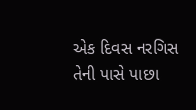એક દિવસ નરગિસ તેની પાસે પાછા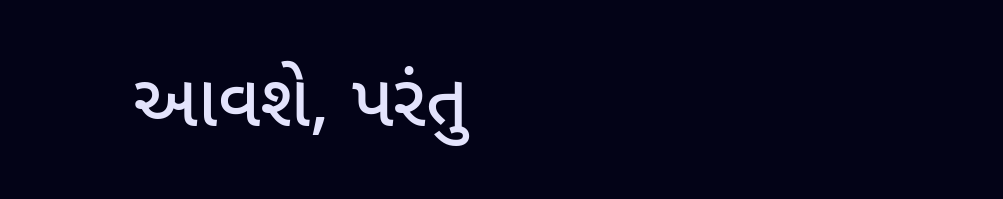આવશે, પરંતુ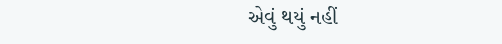એવું થયું નહીં